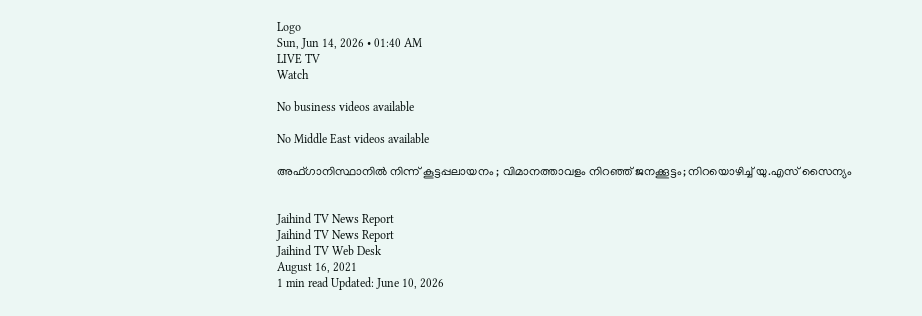Logo
Sun, Jun 14, 2026 • 01:40 AM
LIVE TV
Watch

No business videos available

No Middle East videos available

അഫ്ഗാനിസ്ഥാനില്‍ നിന്ന് കൂട്ടപ്പലായനം ; വിമാനത്താവളം നിറഞ്ഞ് ജനക്കൂട്ടം; നിറയൊഴിച്ച് യു.എസ് സൈന്യം


Jaihind TV News Report
Jaihind TV News Report
Jaihind TV Web Desk
August 16, 2021
1 min read Updated: June 10, 2026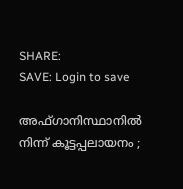SHARE:
SAVE: Login to save

അഫ്ഗാനിസ്ഥാനില്‍ നിന്ന് കൂട്ടപ്പലായനം ;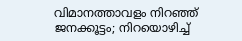വിമാനത്താവളം നിറഞ്ഞ് ജനക്കൂട്ടം; നിറയൊഴിച്ച്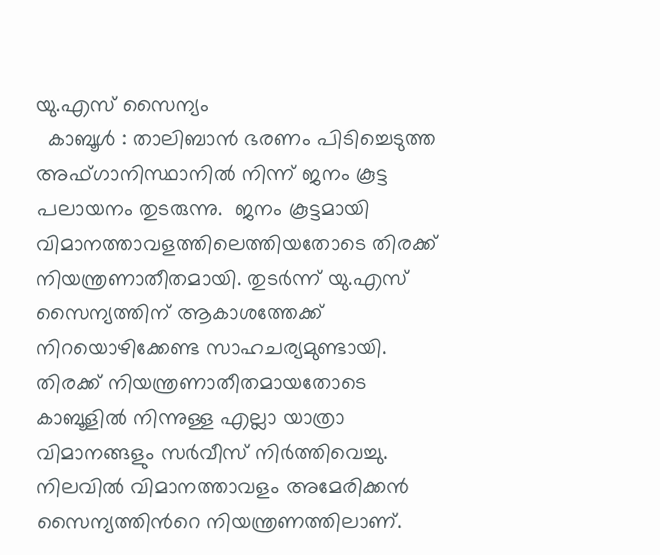യു.എസ് സൈന്യം
  കാബൂള്‍ : താലിബാന്‍ ഭരണം പിടിച്ചെടുത്ത  അഫ്ഗാനിസ്ഥാനില്‍ നിന്ന് ജനം കൂട്ട പലായനം തുടരുന്നു.  ജനം കൂട്ടമായി വിമാനത്താവളത്തിലെത്തിയതോടെ തിരക്ക് നിയന്ത്രണാതീതമായി. തുടർന്ന് യു.എസ് സൈന്യത്തിന് ആകാശത്തേക്ക് നിറയൊഴിക്കേണ്ട സാഹചര്യമുണ്ടായി. തിരക്ക് നിയന്ത്രണാതീതമായതോടെ കാബൂളില്‍ നിന്നുള്ള എല്ലാ യാത്രാ വിമാനങ്ങളും സര്‍വീസ് നിര്‍ത്തിവെച്ചു. നിലവില്‍ വിമാനത്താവളം അമേരിക്കന്‍ സൈന്യത്തിന്‍റെ നിയന്ത്രണത്തിലാണ്.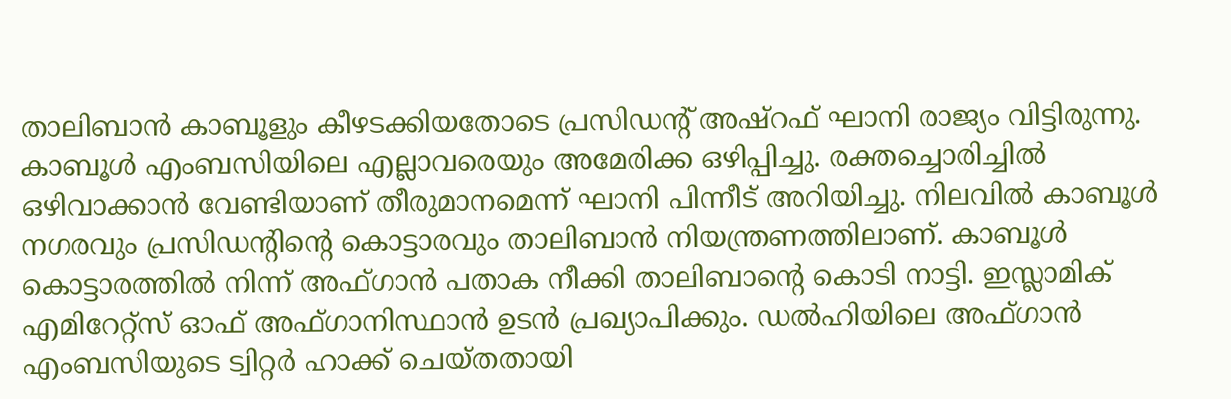താലിബാന്‍ കാബൂളും കീഴടക്കിയതോടെ പ്രസിഡന്‍റ് അഷ്റഫ് ഘാനി രാജ്യം വിട്ടിരുന്നു. കാബൂള്‍ എംബസിയിലെ എല്ലാവരെയും അമേരിക്ക ഒഴിപ്പിച്ചു. രക്തച്ചൊരിച്ചില്‍ ഒഴിവാക്കാന്‍ വേണ്ടിയാണ് തീരുമാനമെന്ന് ഘാനി പിന്നീട് അറിയിച്ചു. നിലവില്‍ കാബൂള്‍ നഗരവും പ്രസിഡന്‍റിന്‍റെ കൊട്ടാരവും താലിബാന്‍ നിയന്ത്രണത്തിലാണ്. കാബൂൾ കൊട്ടാരത്തിൽ നിന്ന് അഫ്ഗാൻ പതാക നീക്കി താലിബാന്‍റെ കൊടി നാട്ടി. ഇസ്ലാമിക് എമിറേറ്റ്‌സ് ഓഫ് അഫ്ഗാനിസ്ഥാൻ ഉടൻ പ്രഖ്യാപിക്കും. ഡൽഹിയിലെ അഫ്ഗാൻ എംബസിയുടെ ട്വിറ്റർ ഹാക്ക് ചെയ്തതായി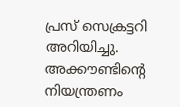പ്രസ് സെക്രട്ടറി അറിയിച്ചു. അക്കൗണ്ടിന്‍റെ നിയന്ത്രണം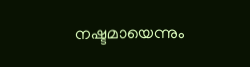നഷ്ടമായെന്നും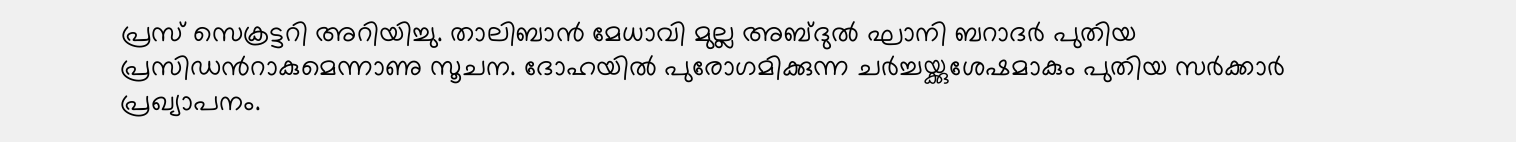പ്രസ് സെക്രട്ടറി അറിയിച്ചു. താലിബാൻ മേധാവി മുല്ല അബ്ദുൽ ഘാനി ബറാദർ പുതിയ പ്രസിഡന്‍റാകുമെന്നാണു സൂചന. ദോഹയിൽ പുരോഗമിക്കുന്ന ചർച്ചയ്ക്കുശേഷമാകും പുതിയ സർക്കാർ പ്രഖ്യാപനം.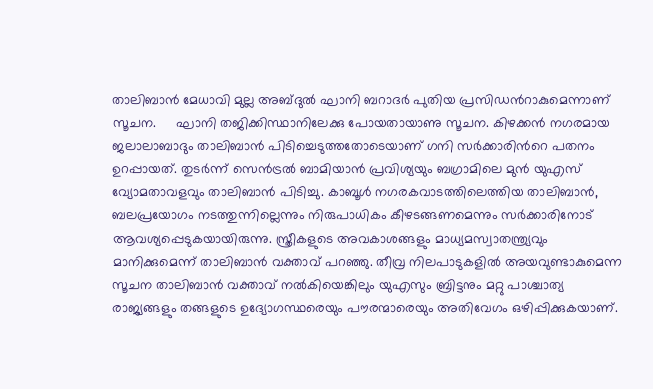താലിബാൻ മേധാവി മുല്ല അബ്ദുൽ ഘാനി ബറാദർ പുതിയ പ്രസിഡന്‍റാകുമെന്നാണ് സൂചന.     ഘാനി തജിക്കിസ്ഥാനിലേക്കു പോയതായാണു സൂചന. കിഴക്കൻ നഗരമായ ജലാലാബാദും താലിബാൻ പിടിച്ചെടുത്തതോടെയാണ് ഗനി സർക്കാരിന്‍റെ പതനം ഉറപ്പായത്. തുടർന്ന് സെൻട്രൽ ബാമിയാൻ പ്രവിശ്യയും ബഗ്രാമിലെ മുൻ യുഎസ് വ്യോമതാവളവും താലിബാൻ പിടിച്ചു. കാബൂൾ നഗരകവാടത്തിലെത്തിയ താലിബാൻ, ബലപ്രയോഗം നടത്തുന്നില്ലെന്നും നിരുപാധികം കീഴടങ്ങണമെന്നും സർക്കാരിനോട് ആവശ്യപ്പെടുകയായിരുന്നു. സ്ത്രീകളുടെ അവകാശങ്ങളും മാധ്യമസ്വാതന്ത്ര്യവും മാനിക്കുമെന്ന് താലിബാൻ വക്താവ് പറഞ്ഞു. തീവ്ര നിലപാടുകളിൽ അയവുണ്ടാകുമെന്ന സൂചന താലിബാൻ വക്താവ് നൽകിയെങ്കിലും യുഎസും ബ്രിട്ടനും മറ്റു പാശ്ചാത്യ രാജ്യങ്ങളും തങ്ങളുടെ ഉദ്യോഗസ്ഥരെയും പൗരന്മാരെയും അതിവേഗം ഒഴിപ്പിക്കുകയാണ്.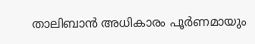താലിബാന്‍ അധികാരം പൂര്‍ണമായും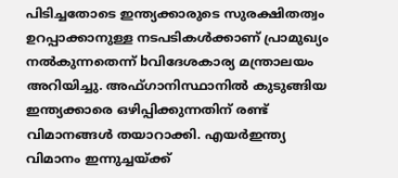പിടിച്ചതോടെ ഇന്ത്യക്കാരുടെ സുരക്ഷിതത്വം ഉറപ്പാക്കാനുള്ള നടപടികള്‍ക്കാണ് പ്രാമുഖ്യം നല്‍കുന്നതെന്ന് bവിദേശകാര്യ മന്ത്രാലയം അറിയിച്ചു. അഫ്ഗാനിസ്ഥാനില്‍ കുടുങ്ങിയ ഇന്ത്യക്കാരെ ഒഴിപ്പിക്കുന്നതിന് രണ്ട് വിമാനങ്ങള്‍ തയാറാക്കി. എയര്‍ഇന്ത്യ വിമാനം ഇന്നുച്ചയ്ക്ക്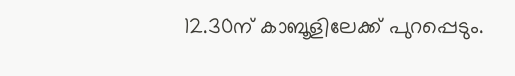12.30ന് കാബൂളിലേക്ക് പുറപ്പെടും.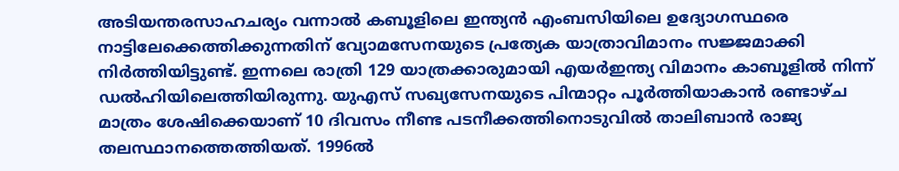അടിയന്തരസാഹചര്യം വന്നാല്‍ കബൂളിലെ ഇന്ത്യന്‍ എംബസിയിലെ ഉദ്യോഗസ്ഥരെ നാട്ടിലേക്കെത്തിക്കുന്നതിന് വ്യോമസേനയുടെ പ്രത്യേക യാത്രാവിമാനം സജ്ജമാക്കി നിര്‍ത്തിയിട്ടുണ്ട്. ഇന്നലെ രാത്രി 129 യാത്രക്കാരുമായി എയര്‍ഇന്ത്യ വിമാനം കാബൂളില്‍ നിന്ന് ഡല്‍ഹിയിലെത്തിയിരുന്നു. യുഎസ് സഖ്യസേനയുടെ പിന്മാറ്റം പൂർത്തിയാകാൻ രണ്ടാഴ്ച മാത്രം ശേഷിക്കെയാണ് 10 ദിവസം നീണ്ട പടനീക്കത്തിനൊടുവിൽ താലിബാൻ രാജ്യ തലസ്ഥാനത്തെത്തിയത്. 1996ൽ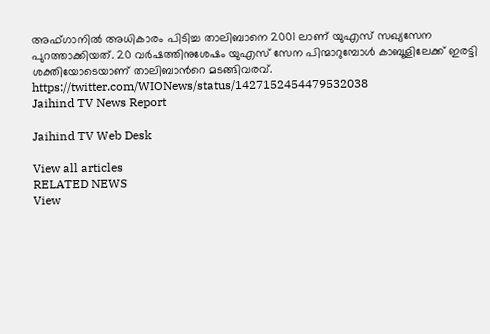അഫ്ഗാനിൽ അധികാരം പിടിച്ച താലിബാനെ 2001 ലാണ് യുഎസ് സഖ്യസേന പുറത്താക്കിയത്. 20 വർഷത്തിനുശേഷം യുഎസ് സേന പിന്മാറുമ്പോൾ കാബൂളിലേക്ക് ഇരട്ടി ശക്തിയോടെയാണ് താലിബാന്‍റെ മടങ്ങിവരവ്. https://twitter.com/WIONews/status/1427152454479532038
Jaihind TV News Report

Jaihind TV Web Desk

View all articles
RELATED NEWS
View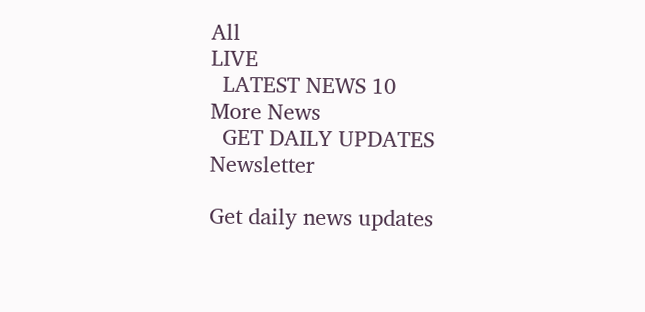All
LIVE
  LATEST NEWS 10
More News
  GET DAILY UPDATES
Newsletter

Get daily news updates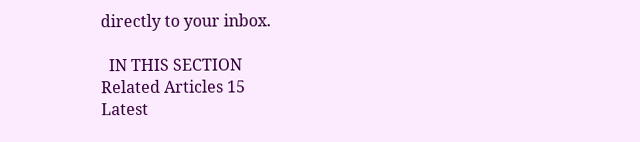directly to your inbox.

  IN THIS SECTION
Related Articles 15
Latest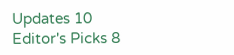Updates 10
Editor's Picks 8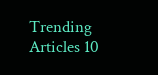Trending Articles 10